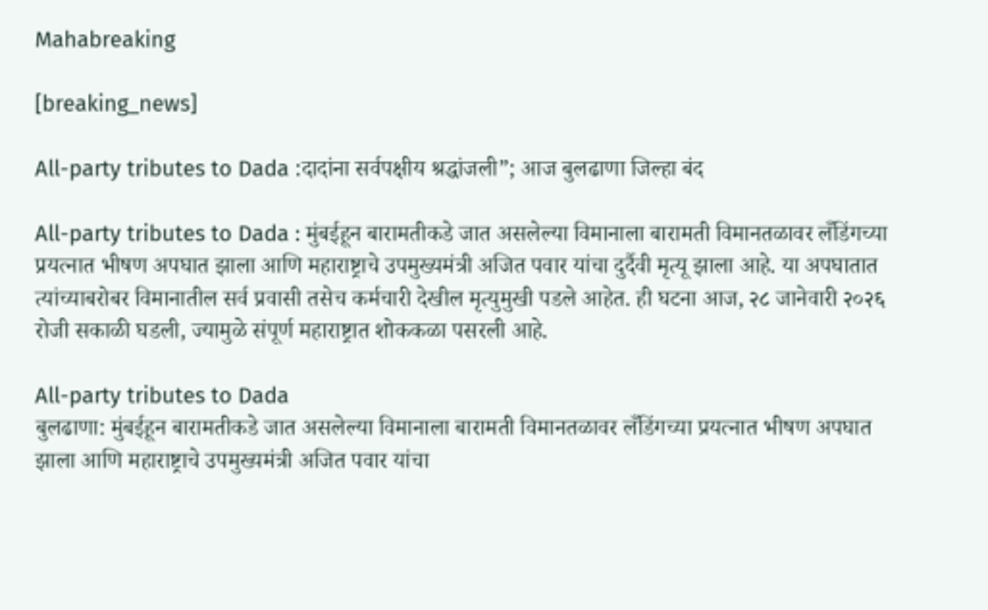Mahabreaking

[breaking_news]

All-party tributes to Dada :दादांना सर्वपक्षीय श्रद्धांजली”; आज बुलढाणा जिल्हा बंद

All-party tributes to Dada : मुंबईहून बारामतीकडे जात असलेल्या विमानाला बारामती विमानतळावर लँडिंगच्या प्रयत्नात भीषण अपघात झाला आणि महाराष्ट्राचे उपमुख्यमंत्री अजित पवार यांचा दुर्दैवी मृत्यू झाला आहे. या अपघातात त्यांच्याबरोबर विमानातील सर्व प्रवासी तसेच कर्मचारी देखील मृत्युमुखी पडले आहेत. ही घटना आज, २८ जानेवारी २०२६ रोजी सकाळी घडली, ज्यामुळे संपूर्ण महाराष्ट्रात शोककळा पसरली आहे.

All-party tributes to Dada
बुलढाणा: मुंबईहून बारामतीकडे जात असलेल्या विमानाला बारामती विमानतळावर लँडिंगच्या प्रयत्नात भीषण अपघात झाला आणि महाराष्ट्राचे उपमुख्यमंत्री अजित पवार यांचा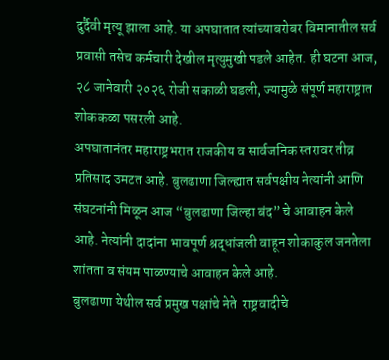दुर्दैवी मृत्यू झाला आहे. या अपघातात त्यांच्याबरोबर विमानातील सर्व प्रवासी तसेच कर्मचारी देखील मृत्युमुखी पडले आहेत. ही घटना आज, २८ जानेवारी २०२६ रोजी सकाळी घडली, ज्यामुळे संपूर्ण महाराष्ट्रात शोककळा पसरली आहे.
अपघातानंतर महाराष्ट्रभरात राजकीय व सार्वजनिक स्तरावर तीव्र प्रतिसाद उमटत आहे. बुलढाणा जिल्ह्यात सर्वपक्षीय नेत्यांनी आणि संघटनांनी मिळून आज “बुलढाणा जिल्हा बंद” चे आवाहन केले आहे. नेत्यांनी दादांना भावपूर्ण श्रद्धांजली वाहून शोकाकुल जनतेला शांतता व संयम पाळण्याचे आवाहन केले आहे.
बुलढाणा येथील सर्व प्रमुख पक्षांचे नेते  राष्ट्रवादीचे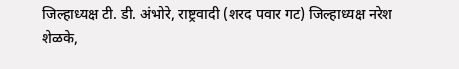जिल्हाध्यक्ष टी. डी. अंभोरे, राष्ट्रवादी (शरद पवार गट) जिल्हाध्यक्ष नरेश शेळके,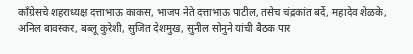काँग्रेसचे शहराध्यक्ष दत्ताभाऊ काकस, भाजप नेते दत्ताभाऊ पाटील, तसेच चंद्रकांत बर्दे, महादेव शेळके, अनिल बावस्कर, बब्लू कुरेशी, सुजित देशमुख, सुनील सोनुने यांची बैठक पार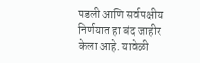पडली आणि सर्वपक्षीय निर्णयात हा बंद जाहीर केला आहे. यावेळी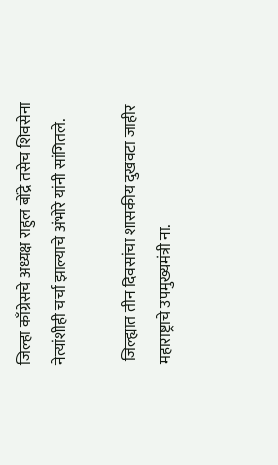जिल्हा काँग्रेसचे अध्यक्ष राहुल बोंद्रे तसेच शिवसेना नेत्यांशीही चर्चा झाल्याचे अंभोरे यांनी सांगितले.

 जिल्ह्यात तीन दिवसांचा शासकीय दुखवटा जाहीर
महाराष्ट्राचे उपमुख्यमंत्री ना.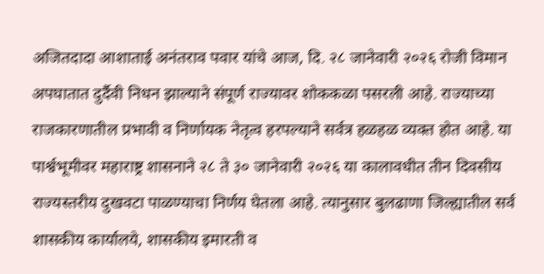अजितदादा आशाताई अनंतराव पवार यांचे आज, दि. २८ जानेवारी २०२६ रोजी विमान अपघातात दुर्दैवी निधन झाल्याने संपूर्ण राज्यावर शोककळा पसरली आहे. राज्याच्या राजकारणातील प्रभावी व निर्णायक नेतृत्व हरपल्याने सर्वत्र हळहळ व्यक्त होत आहे. या पार्श्वभूमीवर महाराष्ट्र शासनाने २८ ते ३० जानेवारी २०२६ या कालावधीत तीन दिवसीय राज्यस्तरीय दुखवटा पाळण्याचा निर्णय घेतला आहे. त्यानुसार बुलढाणा जिल्ह्यातील सर्व शासकीय कार्यालये, शासकीय इमारती व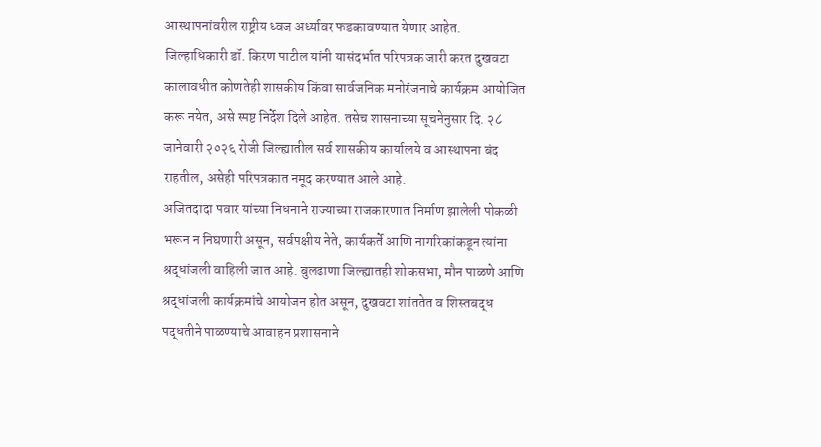आस्थापनांवरील राष्ट्रीय ध्वज अर्ध्यावर फडकावण्यात येणार आहेत.
जिल्हाधिकारी डॉ. किरण पाटील यांनी यासंदर्भात परिपत्रक जारी करत दुखवटा कालावधीत कोणतेही शासकीय किंवा सार्वजनिक मनोरंजनाचे कार्यक्रम आयोजित करू नयेत, असे स्पष्ट निर्देश दिले आहेत. तसेच शासनाच्या सूचनेनुसार दि. २८ जानेवारी २०२६ रोजी जिल्ह्यातील सर्व शासकीय कार्यालये व आस्थापना बंद राहतील, असेही परिपत्रकात नमूद करण्यात आले आहे.
अजितदादा पवार यांच्या निधनाने राज्याच्या राजकारणात निर्माण झालेली पोकळी भरून न निघणारी असून, सर्वपक्षीय नेते, कार्यकर्ते आणि नागरिकांकडून त्यांना श्रद्धांजली वाहिली जात आहे. बुलढाणा जिल्ह्यातही शोकसभा, मौन पाळणे आणि श्रद्धांजली कार्यक्रमांचे आयोजन होत असून, दुखवटा शांततेत व शिस्तबद्ध पद्धतीने पाळण्याचे आवाहन प्रशासनाने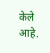केले आहे.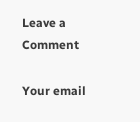Leave a Comment

Your email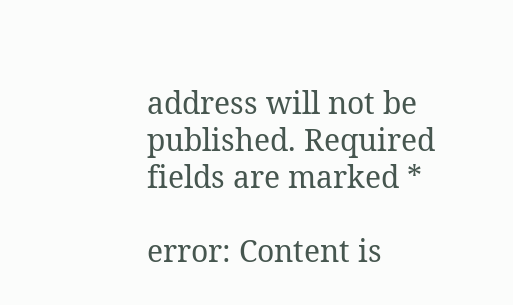address will not be published. Required fields are marked *

error: Content is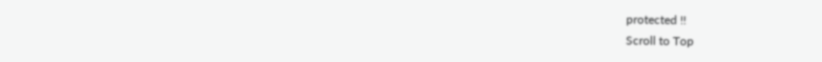protected !!
Scroll to Top